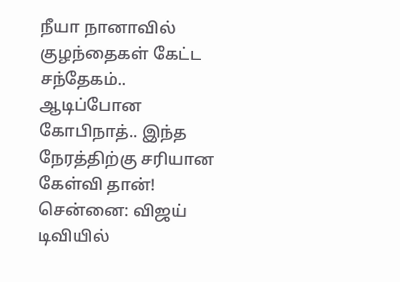நீயா நானாவில் குழந்தைகள் கேட்ட சந்தேகம்.. ஆடிப்போன கோபிநாத்.. இந்த நேரத்திற்கு சரியான கேள்வி தான்!
சென்னை: விஜய் டிவியில்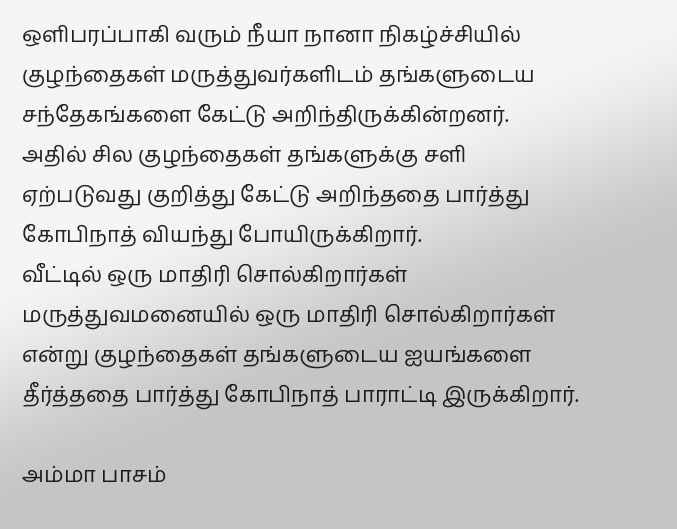ஒளிபரப்பாகி வரும் நீயா நானா நிகழ்ச்சியில் குழந்தைகள் மருத்துவர்களிடம் தங்களுடைய சந்தேகங்களை கேட்டு அறிந்திருக்கின்றனர்.
அதில் சில குழந்தைகள் தங்களுக்கு சளி ஏற்படுவது குறித்து கேட்டு அறிந்ததை பார்த்து கோபிநாத் வியந்து போயிருக்கிறார்.
வீட்டில் ஒரு மாதிரி சொல்கிறார்கள் மருத்துவமனையில் ஒரு மாதிரி சொல்கிறார்கள் என்று குழந்தைகள் தங்களுடைய ஐயங்களை தீர்த்ததை பார்த்து கோபிநாத் பாராட்டி இருக்கிறார்.

அம்மா பாசம்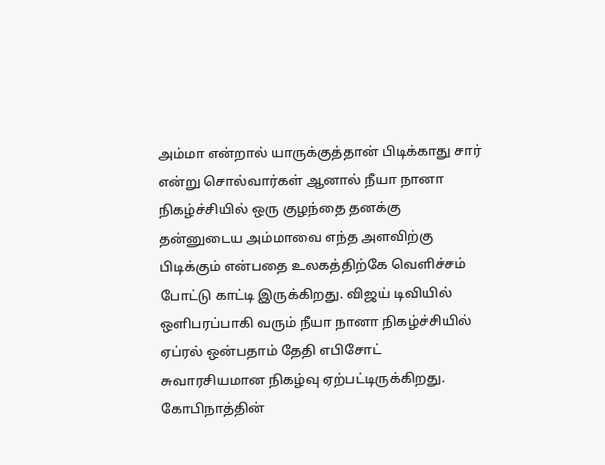அம்மா என்றால் யாருக்குத்தான் பிடிக்காது சார் என்று சொல்வார்கள் ஆனால் நீயா நானா நிகழ்ச்சியில் ஒரு குழந்தை தனக்கு தன்னுடைய அம்மாவை எந்த அளவிற்கு பிடிக்கும் என்பதை உலகத்திற்கே வெளிச்சம் போட்டு காட்டி இருக்கிறது. விஜய் டிவியில் ஒளிபரப்பாகி வரும் நீயா நானா நிகழ்ச்சியில் ஏப்ரல் ஒன்பதாம் தேதி எபிசோட் சுவாரசியமான நிகழ்வு ஏற்பட்டிருக்கிறது.
கோபிநாத்தின்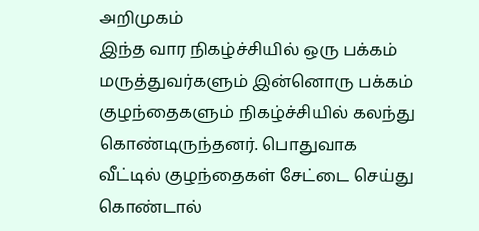அறிமுகம்
இந்த வார நிகழ்ச்சியில் ஒரு பக்கம் மருத்துவர்களும் இன்னொரு பக்கம் குழந்தைகளும் நிகழ்ச்சியில் கலந்து கொண்டிருந்தனர். பொதுவாக வீட்டில் குழந்தைகள் சேட்டை செய்து கொண்டால்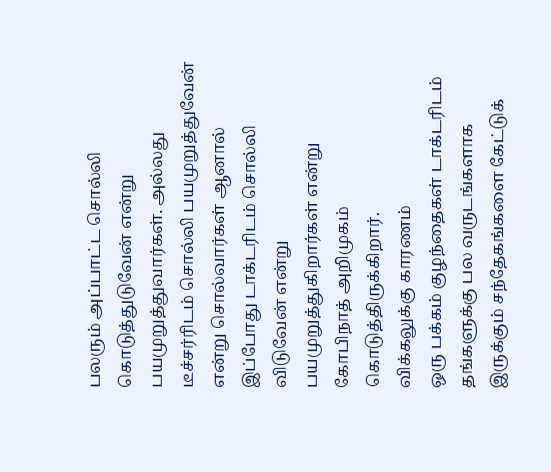பலரும் அப்பாட்ட சொல்லி கொடுத்துடுவேன் என்று பயமுறுத்துவார்கள். அல்லது டீச்சர்ரிடம் சொல்லி பயமுறுத்துவேன் என்று சொல்வார்கள் ஆனால் இப்போது டாக்டரிடம் சொல்லி விடுவேன் என்று பயமுறுத்துகிறார்கள் என்று கோபிநாத் அறிமுகம் கொடுத்திருக்கிறார்.
விக்கலுக்கு காரணம்
ஒரு பக்கம் குழந்தைகள் டாக்டரிடம் தங்களுக்கு பல வருடங்களாக இருக்கும் சந்தேகங்களை கேட்டுக்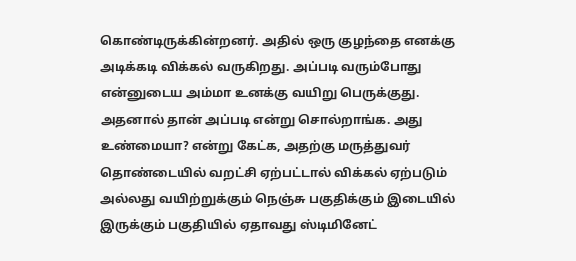கொண்டிருக்கின்றனர். அதில் ஒரு குழந்தை எனக்கு அடிக்கடி விக்கல் வருகிறது. அப்படி வரும்போது என்னுடைய அம்மா உனக்கு வயிறு பெருக்குது. அதனால் தான் அப்படி என்று சொல்றாங்க. அது உண்மையா? என்று கேட்க, அதற்கு மருத்துவர் தொண்டையில் வறட்சி ஏற்பட்டால் விக்கல் ஏற்படும் அல்லது வயிற்றுக்கும் நெஞ்சு பகுதிக்கும் இடையில் இருக்கும் பகுதியில் ஏதாவது ஸ்டிமினேட்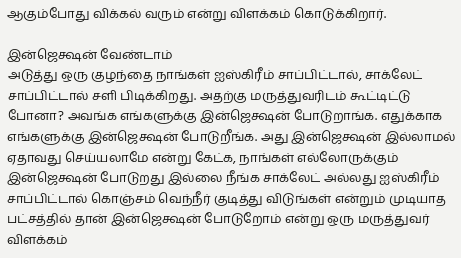ஆகும்போது விக்கல் வரும் என்று விளக்கம் கொடுக்கிறார்.

இன்ஜெக்ஷன் வேண்டாம்
அடுத்து ஒரு குழந்தை நாங்கள் ஐஸ்கிரீம் சாப்பிட்டால், சாக்லேட் சாப்பிட்டால் சளி பிடிக்கிறது. அதற்கு மருத்துவரிடம் கூட்டிட்டு போனா? அவங்க எங்களுக்கு இன்ஜெக்ஷன் போடுறாங்க. எதுக்காக எங்களுக்கு இன்ஜெக்ஷன் போடுறீங்க. அது இன்ஜெக்ஷன் இல்லாமல் ஏதாவது செய்யலாமே என்று கேட்க, நாங்கள் எல்லோருக்கும் இன்ஜெக்ஷன் போடுறது இல்லை நீங்க சாக்லேட் அல்லது ஐஸ்கிரீம் சாப்பிட்டால் கொஞ்சம் வெந்நீர் குடித்து விடுங்கள் என்றும் முடியாத பட்சத்தில் தான் இன்ஜெக்ஷன் போடுறோம் என்று ஒரு மருத்துவர் விளக்கம்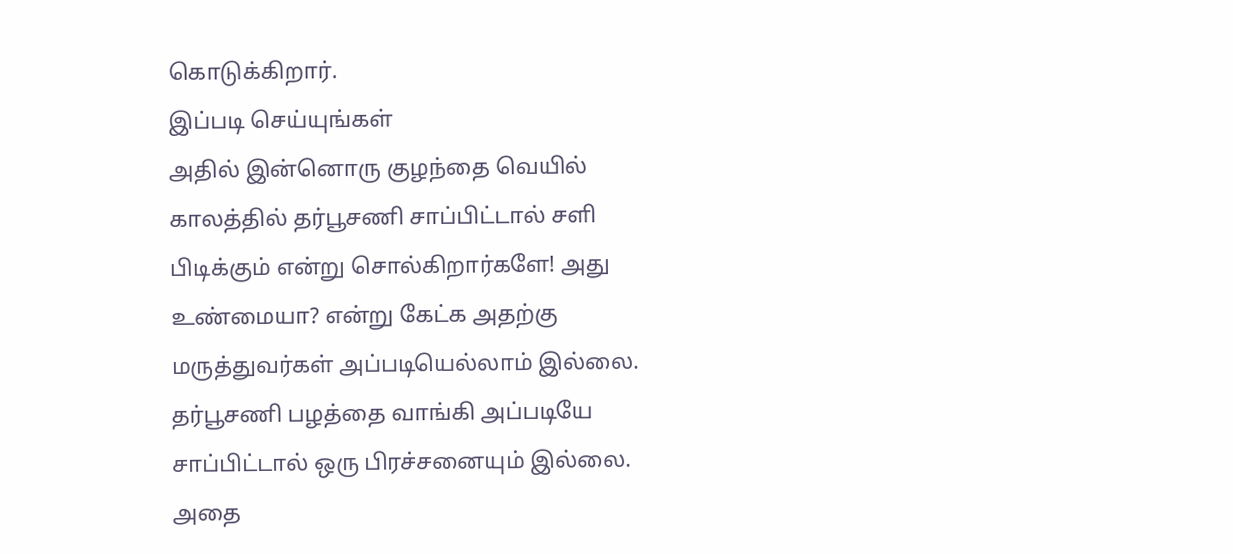கொடுக்கிறார்.
இப்படி செய்யுங்கள்
அதில் இன்னொரு குழந்தை வெயில் காலத்தில் தர்பூசணி சாப்பிட்டால் சளி பிடிக்கும் என்று சொல்கிறார்களே! அது உண்மையா? என்று கேட்க அதற்கு மருத்துவர்கள் அப்படியெல்லாம் இல்லை. தர்பூசணி பழத்தை வாங்கி அப்படியே சாப்பிட்டால் ஒரு பிரச்சனையும் இல்லை. அதை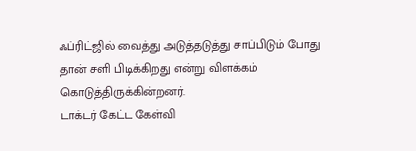ஃப்ரிட்ஜில் வைத்து அடுத்தடுத்து சாப்பிடும் போது தான் சளி பிடிக்கிறது என்று விளக்கம் கொடுத்திருக்கின்றனர்.
டாக்டர் கேட்ட கேள்வி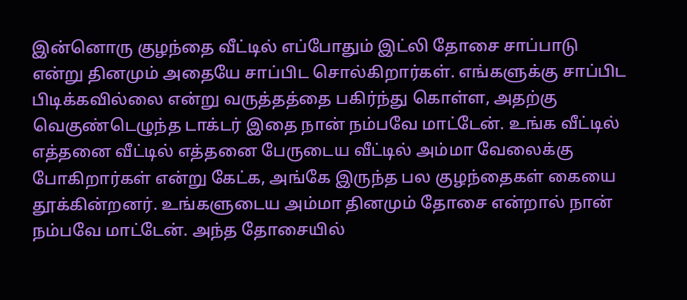இன்னொரு குழந்தை வீட்டில் எப்போதும் இட்லி தோசை சாப்பாடு என்று தினமும் அதையே சாப்பிட சொல்கிறார்கள். எங்களுக்கு சாப்பிட பிடிக்கவில்லை என்று வருத்தத்தை பகிர்ந்து கொள்ள, அதற்கு வெகுண்டெழுந்த டாக்டர் இதை நான் நம்பவே மாட்டேன். உங்க வீட்டில் எத்தனை வீட்டில் எத்தனை பேருடைய வீட்டில் அம்மா வேலைக்கு போகிறார்கள் என்று கேட்க, அங்கே இருந்த பல குழந்தைகள் கையை தூக்கின்றனர். உங்களுடைய அம்மா தினமும் தோசை என்றால் நான் நம்பவே மாட்டேன். அந்த தோசையில்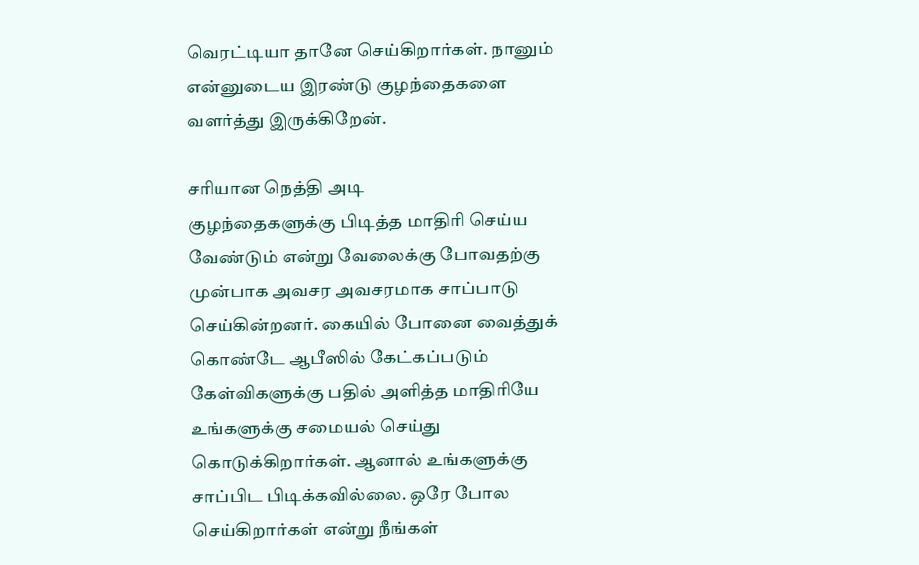வெரட்டியா தானே செய்கிறார்கள். நானும் என்னுடைய இரண்டு குழந்தைகளை வளர்த்து இருக்கிறேன்.

சரியான நெத்தி அடி
குழந்தைகளுக்கு பிடித்த மாதிரி செய்ய வேண்டும் என்று வேலைக்கு போவதற்கு முன்பாக அவசர அவசரமாக சாப்பாடு செய்கின்றனர். கையில் போனை வைத்துக் கொண்டே ஆபீஸில் கேட்கப்படும் கேள்விகளுக்கு பதில் அளித்த மாதிரியே உங்களுக்கு சமையல் செய்து கொடுக்கிறார்கள். ஆனால் உங்களுக்கு சாப்பிட பிடிக்கவில்லை. ஒரே போல செய்கிறார்கள் என்று நீங்கள்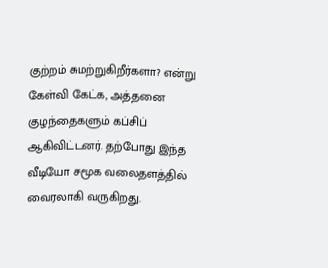குற்றம் சுமற்றுகிறீர்களா? என்று கேள்வி கேட்க, அத்தனை குழந்தைகளும் கப்சிப் ஆகிவிட்டனர். தற்போது இந்த வீடியோ சமூக வலைதளத்தில் வைரலாகி வருகிறது.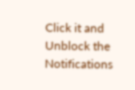Click it and Unblock the Notifications